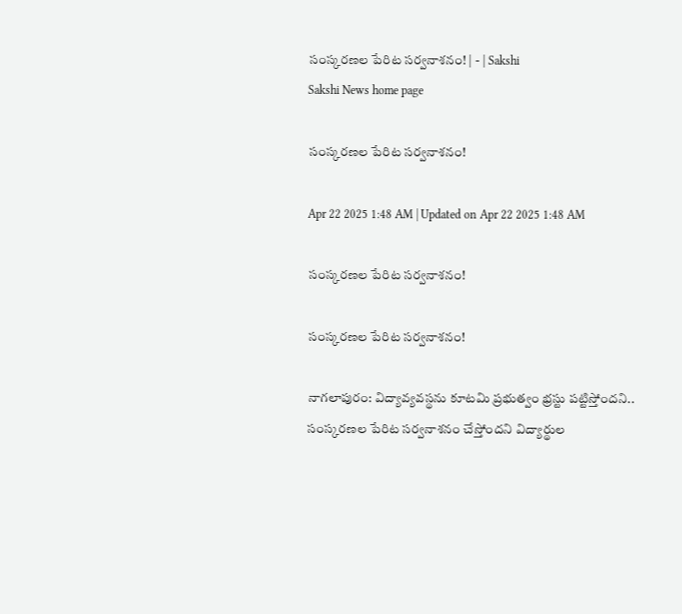సంస్కరణల పేరిట సర్వనాశనం! | - | Sakshi
Sakshi News home page

సంస్కరణల పేరిట సర్వనాశనం!

Apr 22 2025 1:48 AM | Updated on Apr 22 2025 1:48 AM

సంస్కరణల పేరిట సర్వనాశనం!

సంస్కరణల పేరిట సర్వనాశనం!

నాగలాపురం: విద్యావ్యవస్థను కూటమి ప్రభుత్వం భ్రస్టు పట్టిస్తోందని.. సంస్కరణల పేరిట సర్వనాశనం చేస్తోందని విద్యార్థుల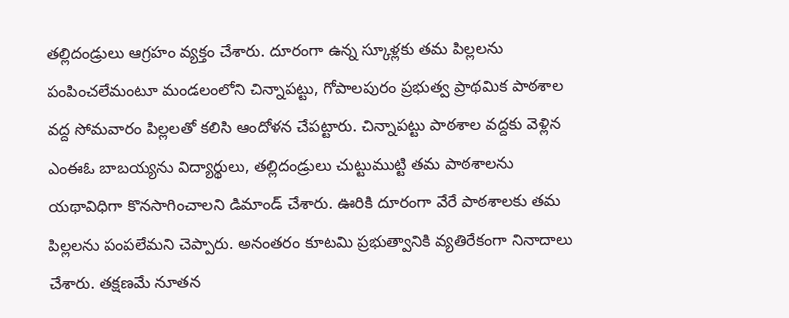తల్లిదండ్రులు ఆగ్రహం వ్యక్తం చేశారు. దూరంగా ఉన్న స్కూళ్లకు తమ పిల్లలను పంపించలేమంటూ మండలంలోని చిన్నాపట్టు, గోపాలపురం ప్రభుత్వ ప్రాథమిక పాఠశాల వద్ద సోమవారం పిల్లలతో కలిసి ఆందోళన చేపట్టారు. చిన్నాపట్టు పాఠశాల వద్దకు వెళ్లిన ఎంఈఓ బాబయ్యను విద్యార్థులు, తల్లిదండ్రులు చుట్టుముట్టి తమ పాఠశాలను యథావిధిగా కొనసాగించాలని డిమాండ్‌ చేశారు. ఊరికి దూరంగా వేరే పాఠశాలకు తమ పిల్లలను పంపలేమని చెప్పారు. అనంతరం కూటమి ప్రభుత్వానికి వ్యతిరేకంగా నినాదాలు చేశారు. తక్షణమే నూతన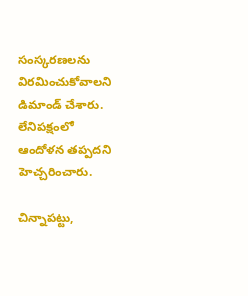సంస్కరణలను విరమించుకోవాలని డిమాండ్‌ చేశారు. లేనిపక్షంలో ఆందోళన తప్పదని హెచ్చరించారు.

చిన్నాపట్టు,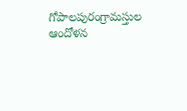గోపాలపురంగ్రామస్తుల ఆందోళన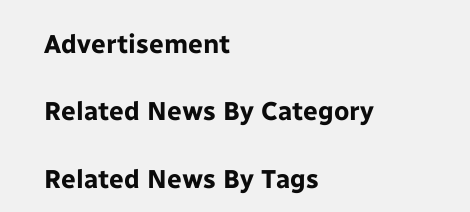Advertisement

Related News By Category

Related News By Tags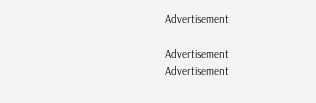Advertisement

Advertisement
Advertisement